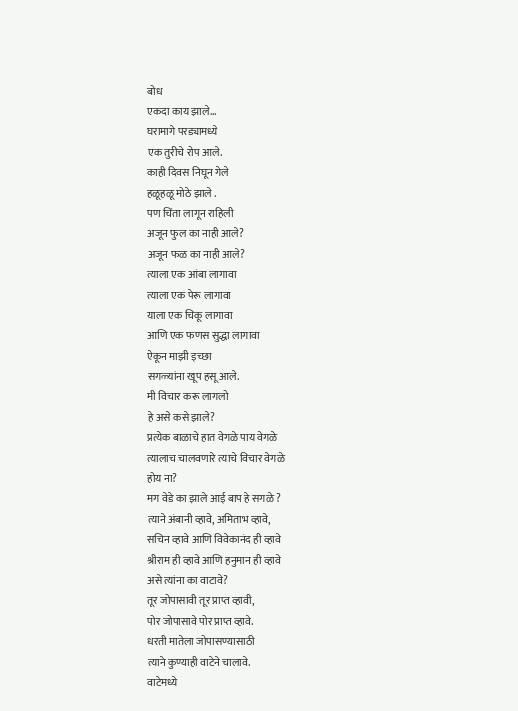बोध
एकदा काय झाले...
घरामागे परड्यामध्ये
एक तुरीचे रोप आले.
काही दिवस निघून गेले
हळूहळू मोठे झाले .
पण चिंता लागून राहिली
अजून फुल का नाही आले?
अजून फळ का नाही आले?
त्याला एक आंबा लागावा
त्याला एक पेरू लागावा
याला एक चिकू लागावा
आणि एक फणस सुद्धा लागावा
ऐकून माझी इच्छा
सगळ्यांना खूप हसू आले.
मी विचार करू लागलो
हे असे कसे झाले?
प्रत्येक बाळाचे हात वेगळे पाय वेगळे
त्यालाच चालवणारे त्याचे विचार वेगळे
होय ना?
मग वेडे का झाले आई बाप हे सगळे ?
त्याने अंबानी व्हावे, अमिताभ व्हावे,
सचिन व्हावे आणि विवेकानंद ही व्हावे
श्रीराम ही व्हावे आणि हनुमान ही व्हावे
असे त्यांना का वाटावे?
तूर जोपासावी तूर प्राप्त व्हावी,
पोर जोपासावे पोर प्राप्त व्हावे.
धरती मातेला जोपासण्यासाठी
त्याने कुण्याही वाटेने चालावे.
वाटेमध्ये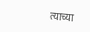त्याच्या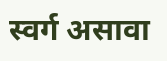स्वर्ग असावा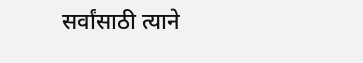सर्वांसाठी त्याने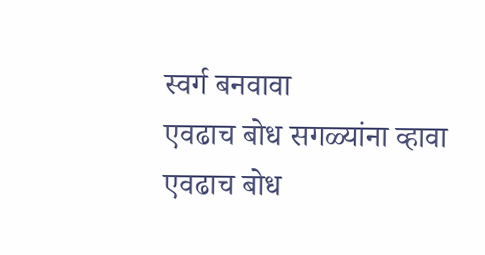स्वर्ग बनवावा
एवढाच बोध सगळ्यांना व्हावा
एवढाच बोध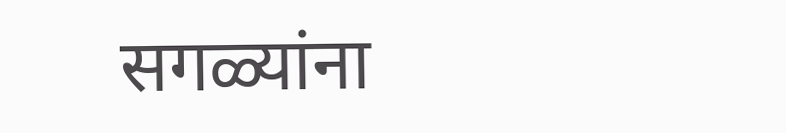सगळ्यांना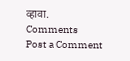व्हावा.
Comments
Post a Comment